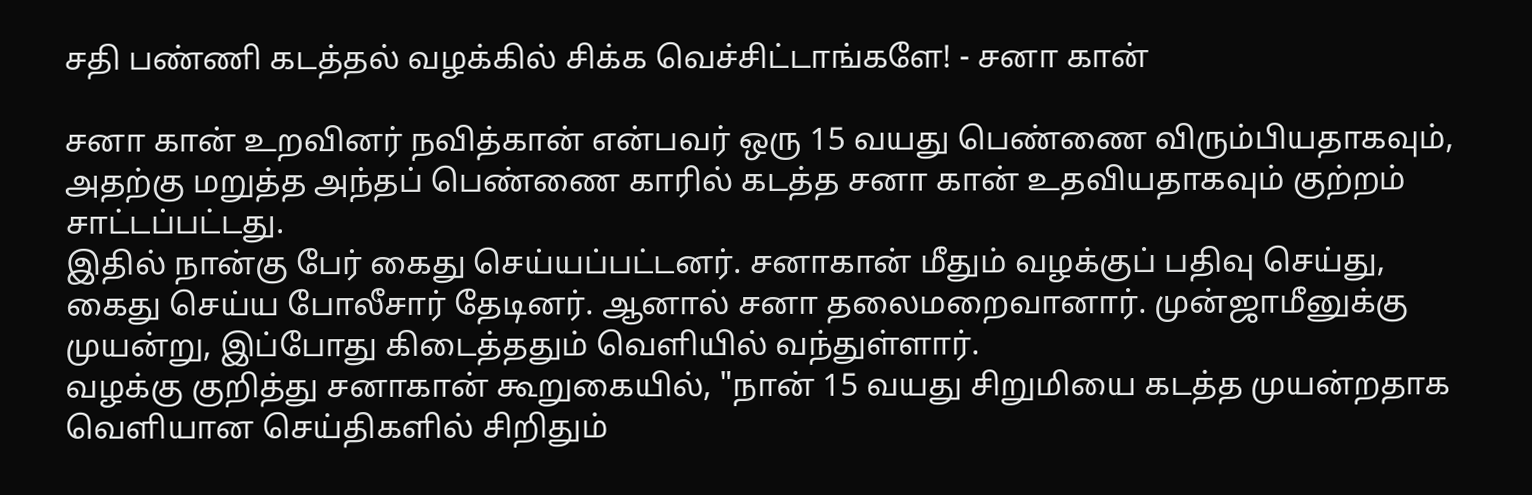சதி பண்ணி கடத்தல் வழக்கில் சிக்க வெச்சிட்டாங்களே! - சனா கான்

சனா கான் உறவினர் நவித்கான் என்பவர் ஒரு 15 வயது பெண்ணை விரும்பியதாகவும், அதற்கு மறுத்த அந்தப் பெண்ணை காரில் கடத்த சனா கான் உதவியதாகவும் குற்றம் சாட்டப்பட்டது.
இதில் நான்கு பேர் கைது செய்யப்பட்டனர். சனாகான் மீதும் வழக்குப் பதிவு செய்து, கைது செய்ய போலீசார் தேடினர். ஆனால் சனா தலைமறைவானார். முன்ஜாமீனுக்கு முயன்று, இப்போது கிடைத்ததும் வெளியில் வந்துள்ளார்.
வழக்கு குறித்து சனாகான் கூறுகையில், "நான் 15 வயது சிறுமியை கடத்த முயன்றதாக வெளியான செய்திகளில் சிறிதும்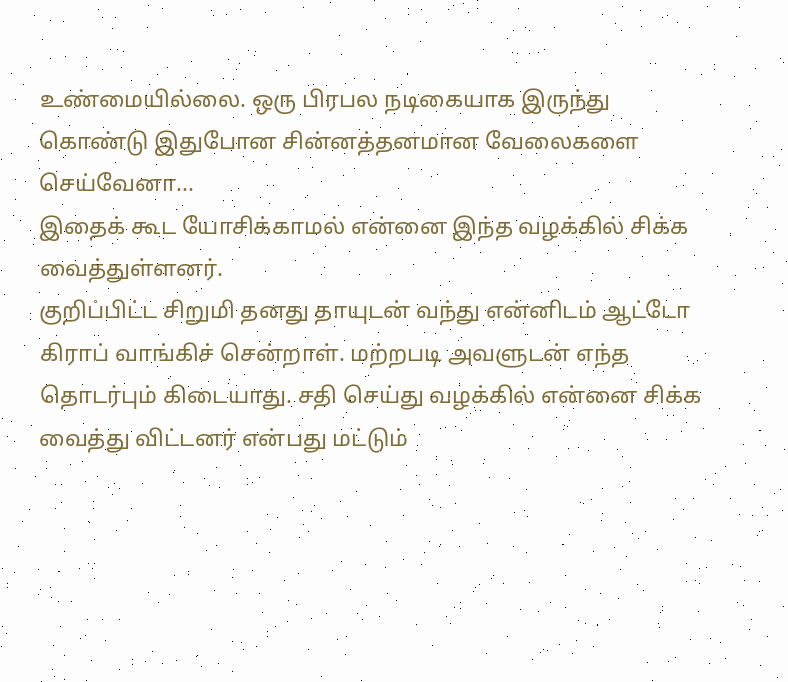உண்மையில்லை. ஒரு பிரபல நடிகையாக இருந்து கொண்டு இதுபோன சின்னத்தனமான வேலைகளை செய்வேனா...
இதைக் கூட யோசிக்காமல் என்னை இந்த வழக்கில் சிக்க வைத்துள்ளனர்.
குறிப்பிட்ட சிறுமி தனது தாயுடன் வந்து என்னிடம் ஆட்டோ கிராப் வாங்கிச் சென்றாள். மற்றபடி அவளுடன் எந்த தொடர்பும் கிடையாது. சதி செய்து வழக்கில் என்னை சிக்க வைத்து விட்டனர் என்பது மட்டும்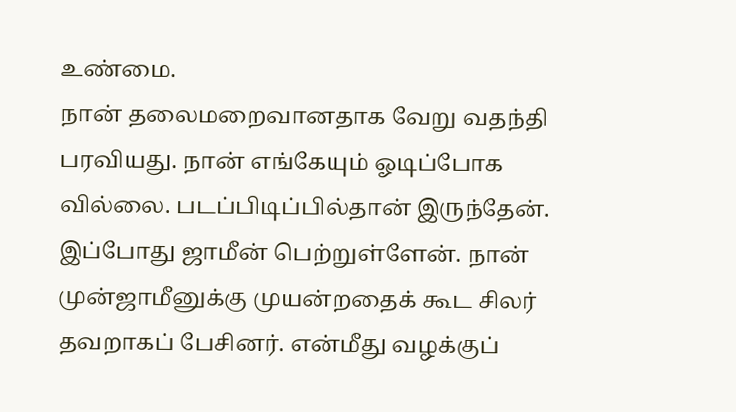உண்மை.
நான் தலைமறைவானதாக வேறு வதந்தி பரவியது. நான் எங்கேயும் ஓடிப்போக வில்லை. படப்பிடிப்பில்தான் இருந்தேன். இப்போது ஜாமீன் பெற்றுள்ளேன். நான் முன்ஜாமீனுக்கு முயன்றதைக் கூட சிலர் தவறாகப் பேசினர். என்மீது வழக்குப்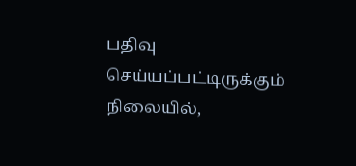பதிவு செய்யப்பட்டிருக்கும் நிலையில்,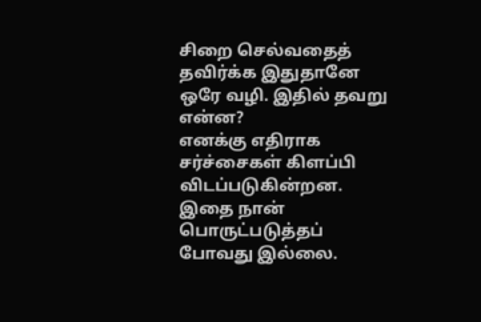சிறை செல்வதைத் தவிர்க்க இதுதானே ஒரே வழி. இதில் தவறு என்ன?
எனக்கு எதிராக சர்ச்சைகள் கிளப்பி விடப்படுகின்றன. இதை நான் பொருட்படுத்தப் போவது இல்லை.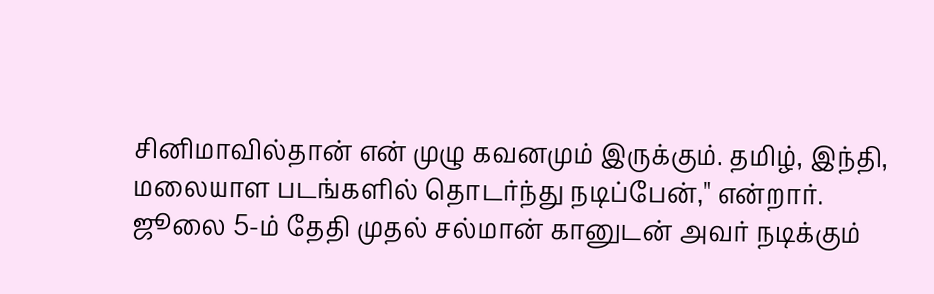சினிமாவில்தான் என் முழு கவனமும் இருக்கும். தமிழ், இந்தி, மலையாள படங்களில் தொடர்ந்து நடிப்பேன்," என்றார்.
ஜூலை 5-ம் தேதி முதல் சல்மான் கானுடன் அவர் நடிக்கும்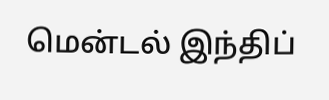மென்டல் இந்திப்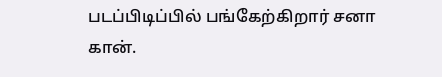படப்பிடிப்பில் பங்கேற்கிறார் சனா கான்.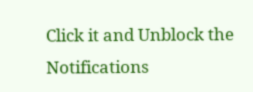Click it and Unblock the Notifications